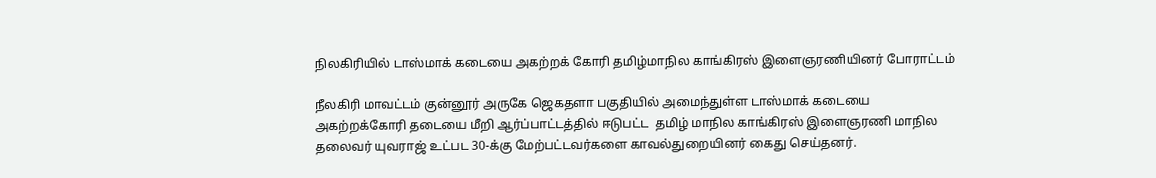நிலகிரியில் டாஸ்மாக் கடையை அகற்றக் கோரி தமிழ்மாநில காங்கிரஸ் இளைஞரணியினர் போராட்டம்

நீலகிரி மாவட்டம் குன்னூர் அருகே ஜெகதளா பகுதியில் அமைந்துள்ள டாஸ்மாக் கடையை அகற்றக்கோரி தடையை மீறி ஆர்ப்பாட்டத்தில் ஈடுபட்ட  தமிழ் மாநில காங்கிரஸ் இளைஞரணி மாநில தலைவர் யுவராஜ் உட்பட 30-க்கு மேற்பட்டவர்களை காவல்துறையினர் கைது செய்தனர்.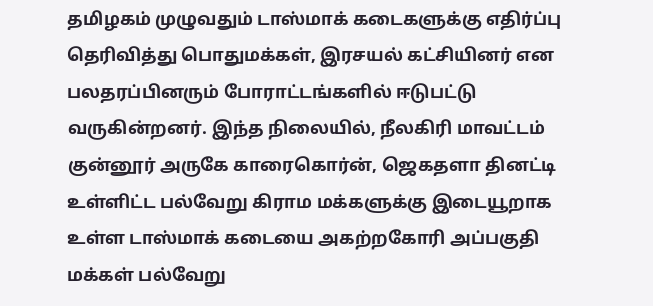தமிழகம் முழுவதும் டாஸ்மாக் கடைகளுக்கு எதிர்ப்பு தெரிவித்து பொதுமக்கள், இரசயல் கட்சியினர் என பலதரப்பினரும் போராட்டங்களில் ஈடுபட்டு வருகின்றனர். இந்த நிலையில், நீலகிரி மாவட்டம் குன்னூர் அருகே காரைகொர்ன், ஜெகதளா தினட்டி உள்ளிட்ட பல்வேறு கிராம மக்களுக்கு இடையூறாக உள்ள டாஸ்மாக் கடையை அகற்றகோரி அப்பகுதி மக்கள் பல்வேறு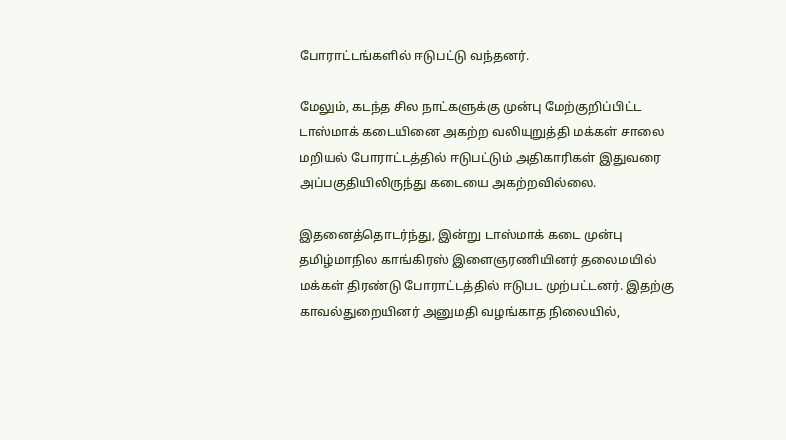போராட்டங்களில் ஈடுபட்டு வந்தனர்.

மேலும், கடந்த சில நாட்களுக்கு முன்பு மேற்குறிப்பிட்ட டாஸ்மாக் கடையினை அகற்ற வலியுறுத்தி மக்கள் சாலை மறியல் போராட்டத்தில் ஈடுபட்டும் அதிகாரிகள் இதுவரை அப்பகுதியிலிருந்து கடையை அகற்றவில்லை.

இதனைத்தொடர்ந்து, இன்று டாஸ்மாக் கடை முன்பு தமிழ்மாநில காங்கிரஸ் இளைஞரணியினர் தலைமயில் மக்கள் திரண்டு போராட்டத்தில் ஈடுபட முற்பட்டனர். இதற்கு காவல்துறையினர் அனுமதி வழங்காத நிலையில்,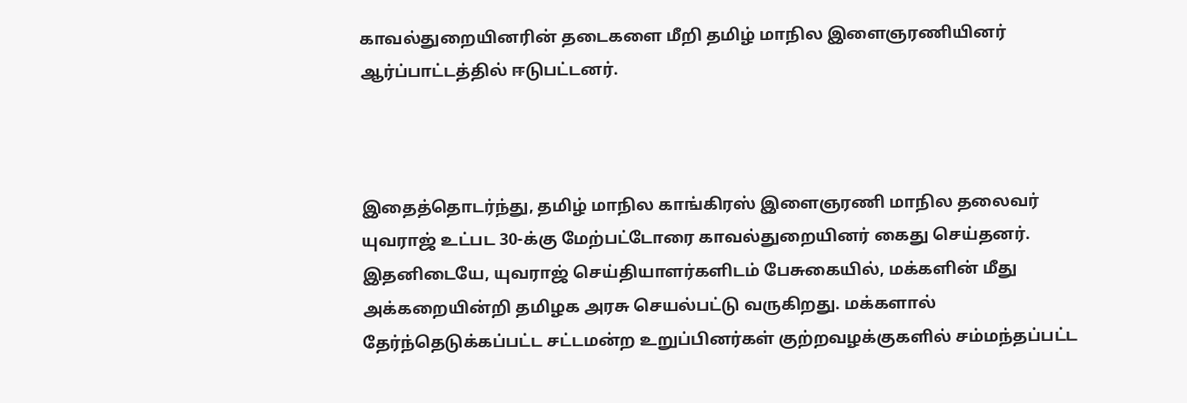காவல்துறையினரின் தடைகளை மீறி தமிழ் மாநில இளைஞரணியினர் ஆர்ப்பாட்டத்தில் ஈடுபட்டனர்.



இதைத்தொடர்ந்து, தமிழ் மாநில காங்கிரஸ் இளைஞரணி மாநில தலைவர் யுவராஜ் உட்பட 30-க்கு மேற்பட்டோரை காவல்துறையினர் கைது செய்தனர். இதனிடையே, யுவராஜ் செய்தியாளர்களிடம் பேசுகையில், மக்களின் மீது அக்கறையின்றி தமிழக அரசு செயல்பட்டு வருகிறது. மக்களால் தேர்ந்தெடுக்கப்பட்ட சட்டமன்ற உறுப்பினர்கள் குற்றவழக்குகளில் சம்மந்தப்பட்ட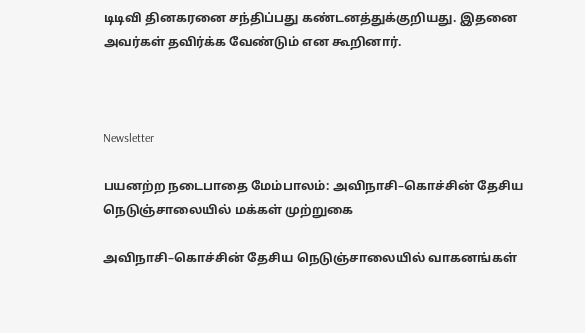டிடிவி தினகரனை சந்திப்பது கண்டனத்துக்குறியது. இதனை அவர்கள் தவிர்க்க வேண்டும் என கூறினார்.



Newsletter

பயனற்ற நடைபாதை மேம்பாலம்: அவிநாசி–கொச்சின் தேசிய நெடுஞ்சாலையில் மக்கள் முற்றுகை

அவிநாசி–கொச்சின் தேசிய நெடுஞ்சாலையில் வாகனங்கள்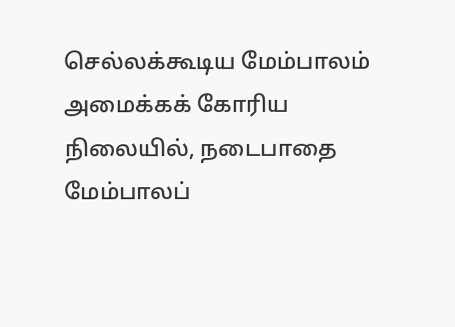செல்லக்கூடிய மேம்பாலம் அமைக்கக் கோரிய நிலையில், நடைபாதை மேம்பாலப்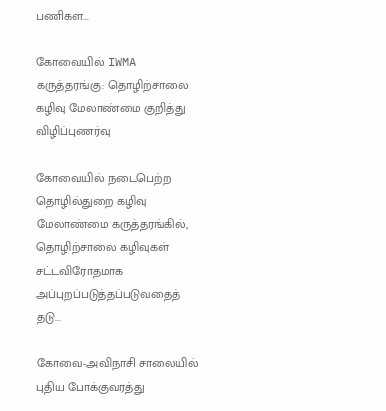பணிகள...

கோவையில் IWMA கருத்தரங்கு: தொழிற்சாலை கழிவு மேலாண்மை குறித்து விழிப்புணர்வு

கோவையில் நடைபெற்ற தொழில்துறை கழிவு மேலாண்மை கருத்தரங்கில், தொழிற்சாலை கழிவுகள் சட்டவிரோதமாக அப்புறப்படுத்தப்படுவதைத் தடு...

கோவை-அவிநாசி சாலையில் புதிய போக்குவரத்து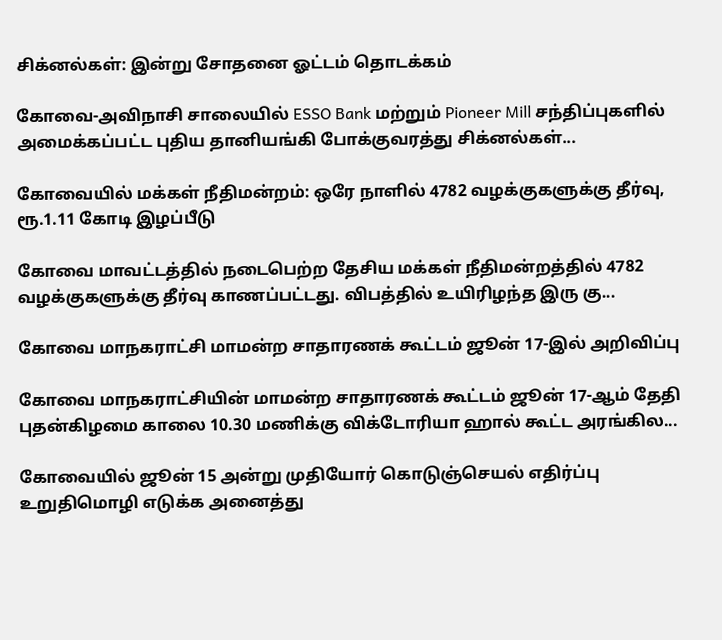சிக்னல்கள்: இன்று சோதனை ஓட்டம் தொடக்கம்

கோவை-அவிநாசி சாலையில் ESSO Bank மற்றும் Pioneer Mill சந்திப்புகளில் அமைக்கப்பட்ட புதிய தானியங்கி போக்குவரத்து சிக்னல்கள்...

கோவையில் மக்கள் நீதிமன்றம்: ஒரே நாளில் 4782 வழக்குகளுக்கு தீர்வு, ரூ.1.11 கோடி இழப்பீடு

கோவை மாவட்டத்தில் நடைபெற்ற தேசிய மக்கள் நீதிமன்றத்தில் 4782 வழக்குகளுக்கு தீர்வு காணப்பட்டது. விபத்தில் உயிரிழந்த இரு கு...

கோவை மாநகராட்சி மாமன்ற சாதாரணக் கூட்டம் ஜூன் 17-இல் அறிவிப்பு

கோவை மாநகராட்சியின் மாமன்ற சாதாரணக் கூட்டம் ஜூன் 17-ஆம் தேதி புதன்கிழமை காலை 10.30 மணிக்கு விக்டோரியா ஹால் கூட்ட அரங்கில...

கோவையில் ஜூன் 15 அன்று முதியோர் கொடுஞ்செயல் எதிர்ப்பு உறுதிமொழி எடுக்க அனைத்து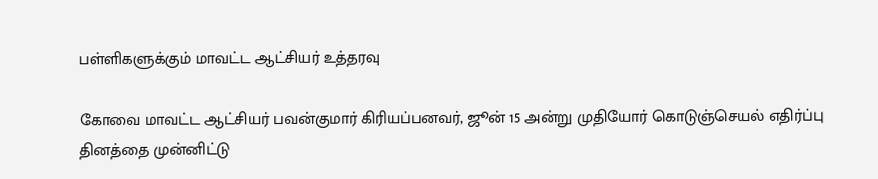பள்ளிகளுக்கும் மாவட்ட ஆட்சியர் உத்தரவு

கோவை மாவட்ட ஆட்சியர் பவன்குமார் கிரியப்பனவர், ஜூன் 15 அன்று முதியோர் கொடுஞ்செயல் எதிர்ப்பு தினத்தை முன்னிட்டு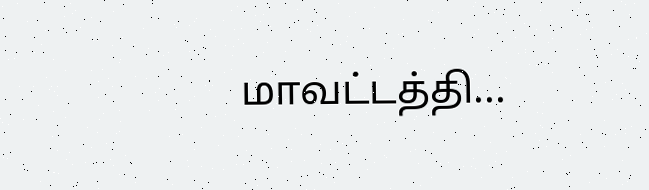மாவட்டத்தி...